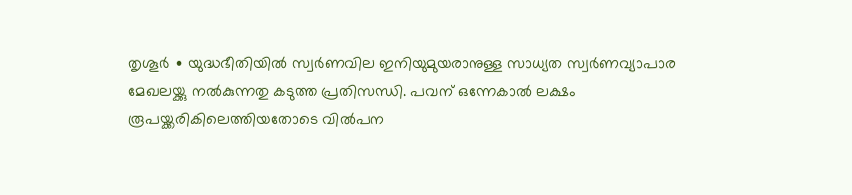തൃശൂർ ∙ യുദ്ധഭീതിയിൽ സ്വർണവില ഇനിയുമുയരാനുള്ള സാധ്യത സ്വർണവ്യാപാര മേഖലയ്ക്കു നൽകുന്നതു കടുത്ത പ്രതിസന്ധി. പവന് ഒന്നേകാൽ ലക്ഷം രൂപയ്ക്കരികിലെത്തിയതോടെ വിൽപന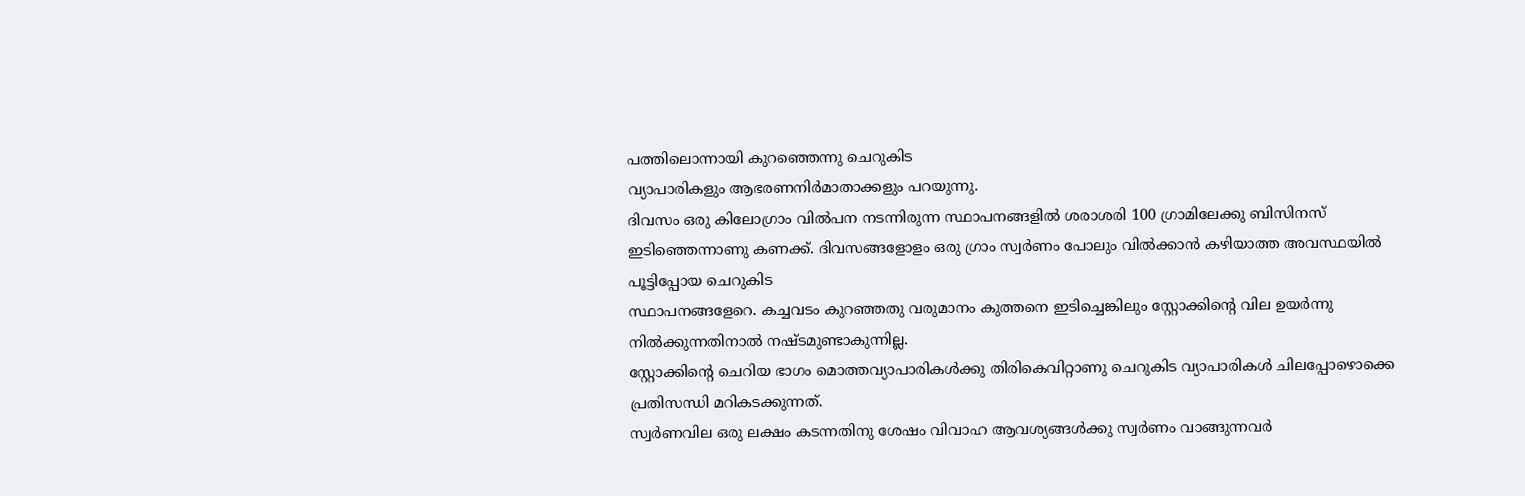പത്തിലൊന്നായി കുറഞ്ഞെന്നു ചെറുകിട
വ്യാപാരികളും ആഭരണനിർമാതാക്കളും പറയുന്നു.
ദിവസം ഒരു കിലോഗ്രാം വിൽപന നടന്നിരുന്ന സ്ഥാപനങ്ങളിൽ ശരാശരി 100 ഗ്രാമിലേക്കു ബിസിനസ് ഇടിഞ്ഞെന്നാണു കണക്ക്. ദിവസങ്ങളോളം ഒരു ഗ്രാം സ്വർണം പോലും വിൽക്കാൻ കഴിയാത്ത അവസ്ഥയിൽ പൂട്ടിപ്പോയ ചെറുകിട
സ്ഥാപനങ്ങളേറെ. കച്ചവടം കുറഞ്ഞതു വരുമാനം കുത്തനെ ഇടിച്ചെങ്കിലും സ്റ്റോക്കിന്റെ വില ഉയർന്നു നിൽക്കുന്നതിനാൽ നഷ്ടമുണ്ടാകുന്നില്ല.
സ്റ്റോക്കിന്റെ ചെറിയ ഭാഗം മൊത്തവ്യാപാരികൾക്കു തിരികെവിറ്റാണു ചെറുകിട വ്യാപാരികൾ ചിലപ്പോഴൊക്കെ പ്രതിസന്ധി മറികടക്കുന്നത്.
സ്വർണവില ഒരു ലക്ഷം കടന്നതിനു ശേഷം വിവാഹ ആവശ്യങ്ങൾക്കു സ്വർണം വാങ്ങുന്നവർ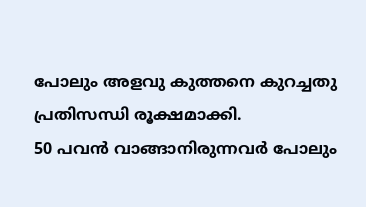പോലും അളവു കുത്തനെ കുറച്ചതു പ്രതിസന്ധി രൂക്ഷമാക്കി.
50 പവൻ വാങ്ങാനിരുന്നവർ പോലും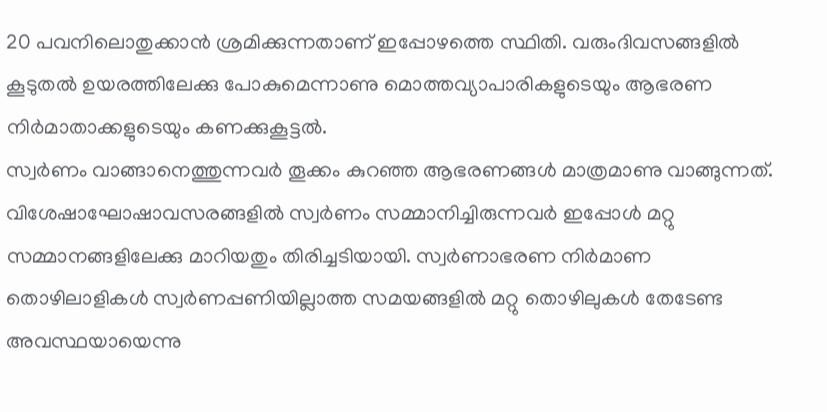20 പവനിലൊതുക്കാൻ ശ്രമിക്കുന്നതാണ് ഇപ്പോഴത്തെ സ്ഥിതി. വരുംദിവസങ്ങളിൽ കൂടുതൽ ഉയരത്തിലേക്കു പോകുമെന്നാണു മൊത്തവ്യാപാരികളുടെയും ആഭരണ നിർമാതാക്കളുടെയും കണക്കുകൂട്ടൽ.
സ്വർണം വാങ്ങാനെത്തുന്നവർ തൂക്കം കുറഞ്ഞ ആഭരണങ്ങൾ മാത്രമാണു വാങ്ങുന്നത്.
വിശേഷാഘോഷാവസരങ്ങളിൽ സ്വർണം സമ്മാനിച്ചിരുന്നവർ ഇപ്പോൾ മറ്റു സമ്മാനങ്ങളിലേക്കു മാറിയതും തിരിച്ചടിയായി. സ്വർണാഭരണ നിർമാണ തൊഴിലാളികൾ സ്വർണപ്പണിയില്ലാത്ത സമയങ്ങളിൽ മറ്റു തൊഴിലുകൾ തേടേണ്ട
അവസ്ഥയായെന്നു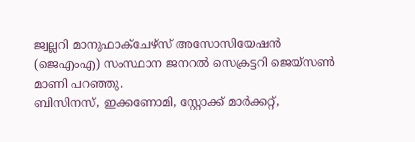ജ്വല്ലറി മാനുഫാക്ചേഴ്സ് അസോസിയേഷൻ (ജെഎംഎ) സംസ്ഥാന ജനറൽ സെക്രട്ടറി ജെയ്സൺ മാണി പറഞ്ഞു.
ബിസിനസ്, ഇക്കണോമി, സ്റ്റോക്ക് മാർക്കറ്റ്,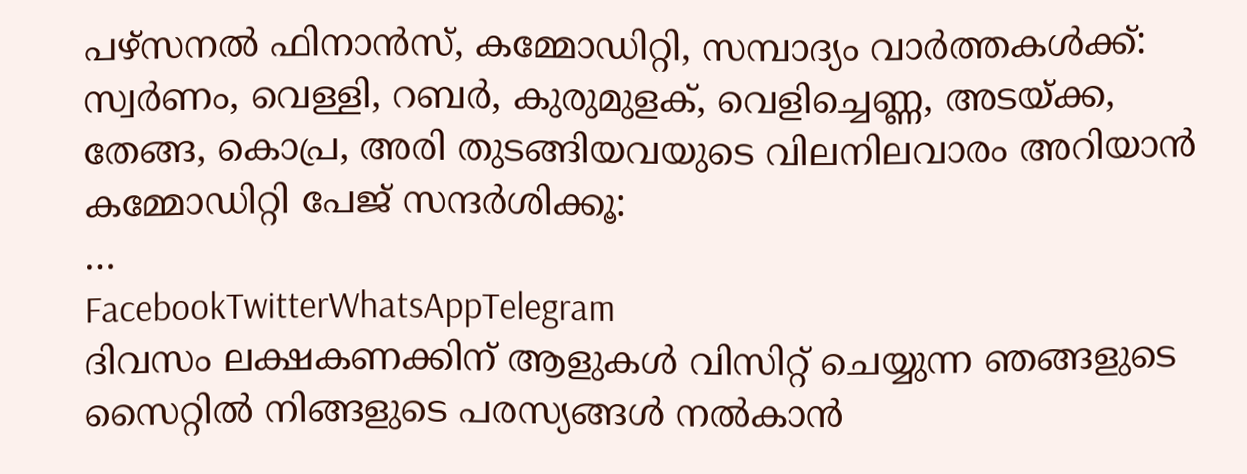പഴ്സനൽ ഫിനാൻസ്, കമ്മോഡിറ്റി, സമ്പാദ്യം വാർത്തകൾക്ക്:
സ്വർണം, വെള്ളി, റബർ, കുരുമുളക്, വെളിച്ചെണ്ണ, അടയ്ക്ക, തേങ്ങ, കൊപ്ര, അരി തുടങ്ങിയവയുടെ വിലനിലവാരം അറിയാൻ കമ്മോഡിറ്റി പേജ് സന്ദർശിക്കൂ:
…
FacebookTwitterWhatsAppTelegram
ദിവസം ലക്ഷകണക്കിന് ആളുകൾ വിസിറ്റ് ചെയ്യുന്ന ഞങ്ങളുടെ സൈറ്റിൽ നിങ്ങളുടെ പരസ്യങ്ങൾ നൽകാൻ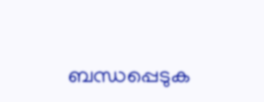ബന്ധപ്പെടുക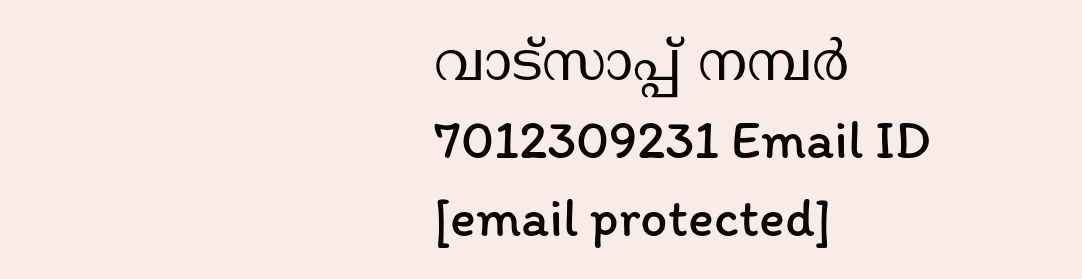വാട്സാപ്പ് നമ്പർ 7012309231 Email ID [email protected]